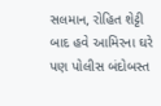સલમાન, રોહિત શેટ્ટી બાદ હવે આમિરના ઘરે પણ પોલીસ બંદોબસ્ત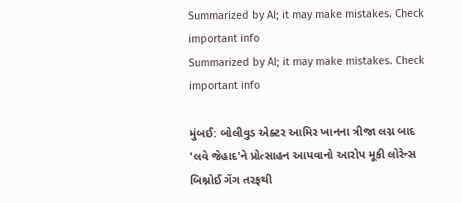Summarized by AI; it may make mistakes. Check important info
Summarized by AI; it may make mistakes. Check important info

મુંબઈ: બોલીવુડ એક્ટર આમિર ખાનના ત્રીજા લગ્ન બાદ 'લવે જેહાદ'ને પ્રોત્સાહન આપવાનો આરોપ મૂકી લોરેન્સ બિશ્નોઈ ગેંગ તરફથી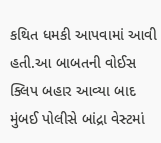કથિત ધમકી આપવામાં આવી હતી.આ બાબતની વોઈસ ક્લિપ બહાર આવ્યા બાદ મુંબઈ પોલીસે બાંદ્રા વેસ્ટમાં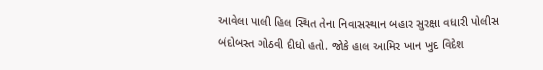આવેલા પાલી હિલ સ્થિત તેના નિવાસસ્થાન બહાર સુરક્ષા વધારી પોલીસ બંદોબસ્ત ગોઠવી દીધો હતો. જોકે હાલ આમિર ખાન ખુદ વિદેશ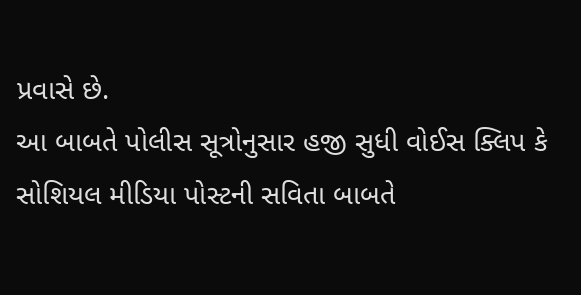પ્રવાસે છે.
આ બાબતે પોલીસ સૂત્રોનુસાર હજી સુધી વોઈસ ક્લિપ કે સોશિયલ મીડિયા પોસ્ટની સવિતા બાબતે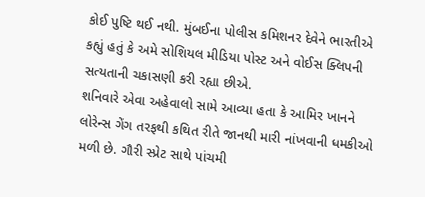કોઈ પુષ્ટિ થઈ નથી. મુંબઈના પોલીસ કમિશનર દેવેને ભારતીએ કહ્યું હતું કે અમે સોશિયલ મીડિયા પોસ્ટ અને વોઈસ ક્લિપની સત્યતાની ચકાસણી કરી રહ્યા છીએ.
શનિવારે એવા અહેવાલો સામે આવ્યા હતા કે આમિર ખાનને લોરેન્સ ગેંગ તરફથી કથિત રીતે જાનથી મારી નાંખવાની ધમકીઓ મળી છે. ગૌરી સ્પ્રેટ સાથે પાંચમી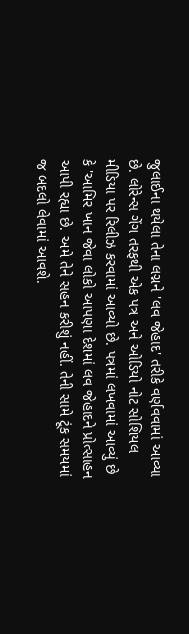જુલાઈના થયેલા તેના લગ્નને 'લવ જેહાદ' તરીકે વર્ણવવામાં આવ્યા છે. લોરેન્સ ગેંગ તરફથી એક પત્ર અને ઓડિયો નોટ સોશિયલ મીડિયા પર રિલીઝ કરવામાં આવ્યો છે. પત્રમાં લખવામાં આવ્યું છે કે 'આમિર ખાન જેવા લોકો આપણા દેશમાં લવ જેહાદને પ્રોત્સાહન આપી રહ્યા છે. અમે તેને સહન કરીશું નહીં. તેની સામે ટૂંક સમયમાં જ બદલો લેવામાં આવશે.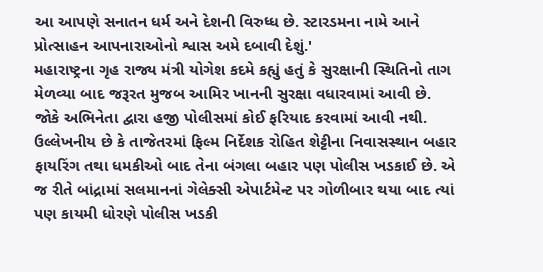આ આપણે સનાતન ધર્મ અને દેશની વિરુધ્ધ છે. સ્ટારડમના નામે આને પ્રોત્સાહન આપનારાઓનો શ્વાસ અમે દબાવી દેશું.'
મહારાષ્ટ્રના ગૃહ રાજ્ય મંત્રી યોગેશ કદમે કહ્યું હતું કે સુરક્ષાની સ્થિતિનો તાગ મેળવ્યા બાદ જરૂરત મુજબ આમિર ખાનની સુરક્ષા વધારવામાં આવી છે. જોકે અભિનેતા દ્વારા હજી પોલીસમાં કોઈ ફરિયાદ કરવામાં આવી નથી.
ઉલ્લેખનીય છે કે તાજેતરમાં ફિલ્મ નિર્દેશક રોહિત શેટ્ટીના નિવાસસ્થાન બહાર ફાયરિંગ તથા ધમકીઓ બાદ તેના બંગલા બહાર પણ પોલીસ ખડકાઈ છે. એ જ રીતે બાંદ્રામાં સલમાનનાં ગેલેક્સી એપાર્ટમેન્ટ પર ગોળીબાર થયા બાદ ત્યાં પણ કાયમી ધોરણે પોલીસ ખડકી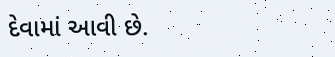દેવામાં આવી છે.